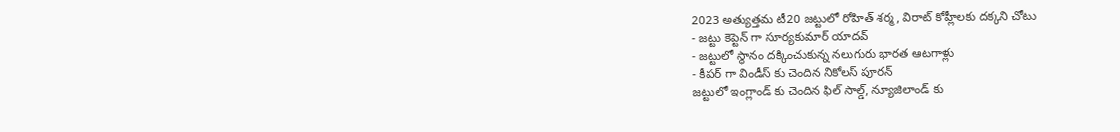2023 అత్యుత్తమ టీ20 జట్టులో రోహిత్ శర్మ, విరాట్ కోహ్లీలకు దక్కని చోటు
- జట్టు కెప్టెన్ గా సూర్యకుమార్ యాదవ్
- జట్టులో స్థానం దక్కించుకున్న నలుగురు భారత ఆటగాళ్లు
- కీపర్ గా విండీస్ కు చెందిన నికోలస్ పూరన్
జట్టులో ఇంగ్లాండ్ కు చెందిన ఫిల్ సాల్డ్, న్యూజిలాండ్ కు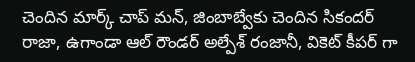చెందిన మార్క్ చాప్ మన్, జింబాబ్వేకు చెందిన సికందర్ రాజా, ఉగాండా ఆల్ రౌండర్ అల్పేశ్ రంజానీ, వికెట్ కీపర్ గా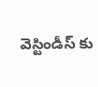వెస్టిండీస్ కు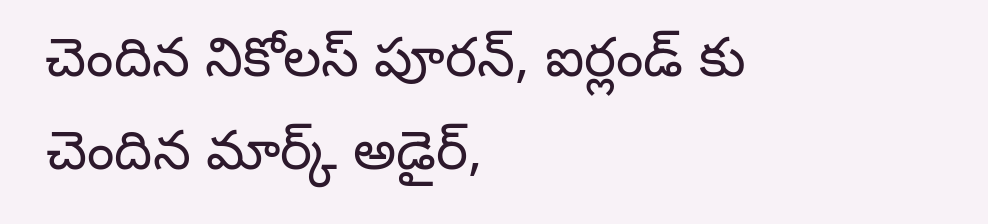చెందిన నికోలస్ పూరన్, ఐర్లండ్ కు చెందిన మార్క్ అడైర్,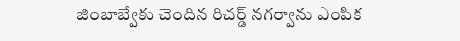జింబాబ్వేకు చెందిన రిచర్డ్ నగర్వాను ఎంపిక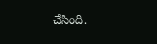చేసింది.